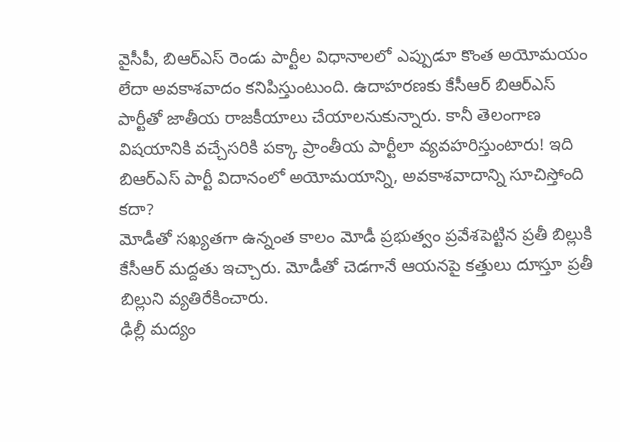వైసీపీ, బిఆర్ఎస్ రెండు పార్టీల విధానాలలో ఎప్పుడూ కొంత అయోమయం లేదా అవకాశవాదం కనిపిస్తుంటుంది. ఉదాహరణకు కేసీఆర్ బిఆర్ఎస్ పార్టీతో జాతీయ రాజకీయాలు చేయాలనుకున్నారు. కానీ తెలంగాణ విషయానికి వచ్చేసరికి పక్కా ప్రాంతీయ పార్టీలా వ్యవహరిస్తుంటారు! ఇది బిఆర్ఎస్ పార్టీ విదానంలో అయోమయాన్ని, అవకాశవాదాన్ని సూచిస్తోంది కదా?
మోడీతో సఖ్యతగా ఉన్నంత కాలం మోడీ ప్రభుత్వం ప్రవేశపెట్టిన ప్రతీ బిల్లుకి కేసీఆర్ మద్దతు ఇచ్చారు. మోడీతో చెడగానే ఆయనపై కత్తులు దూస్తూ ప్రతీ బిల్లుని వ్యతిరేకించారు.
ఢిల్లీ మద్యం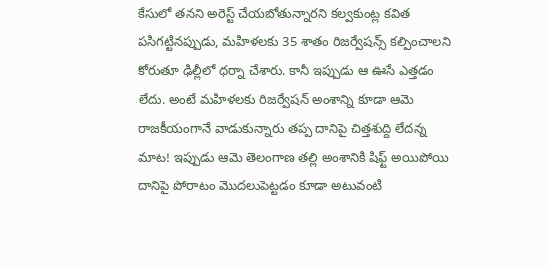కేసులో తనని అరెస్ట్ చేయబోతున్నారని కల్వకుంట్ల కవిత పసిగట్టినప్పుడు, మహిళలకు 35 శాతం రిజర్వేషన్స్ కల్పించాలని కోరుతూ ఢిల్లీలో ధర్నా చేశారు. కానీ ఇప్పుడు ఆ ఊసే ఎత్తడం లేదు. అంటే మహిళలకు రిజర్వేషన్ అంశాన్ని కూడా ఆమె రాజకీయంగానే వాడుకున్నారు తప్ప దానిపై చిత్తశుద్ది లేదన్న మాట! ఇప్పుడు ఆమె తెలంగాణ తల్లి అంశానికి షిఫ్ట్ అయిపోయి దానిపై పోరాటం మొదలుపెట్టడం కూడా అటువంటి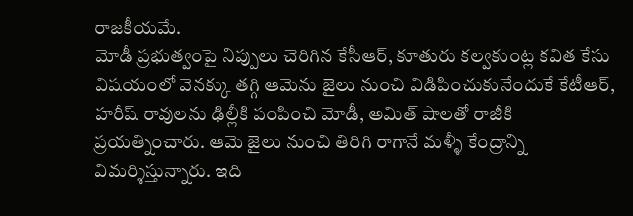రాజకీయమే.
మోడీ ప్రభుత్వంపై నిప్పులు చెరిగిన కేసీఆర్, కూతురు కల్వకుంట్ల కవిత కేసు విషయంలో వెనక్కు తగ్గి ఆమెను జైలు నుంచి విడిపించుకునేందుకే కేటీఆర్, హరీష్ రావులను ఢిల్లీకి పంపించి మోడీ, అమిత్ షాలతో రాజీకి ప్రయత్నించారు. ఆమె జైలు నుంచి తిరిగి రాగానే మళ్ళీ కేంద్రాన్ని విమర్శిస్తున్నారు. ఇది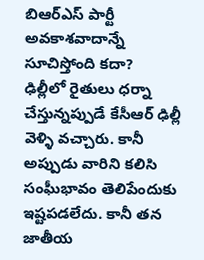బిఆర్ఎస్ పార్టీ అవకాశవాదాన్నే సూచిస్తోంది కదా?
ఢిల్లీలో రైతులు ధర్నా చేస్తున్నప్పుడే కేసీఆర్ ఢిల్లీ వెళ్ళి వచ్చారు. కానీ అప్పుడు వారిని కలిసి సంఘీభావం తెలిపేందుకు ఇష్టపడలేదు. కానీ తన జాతీయ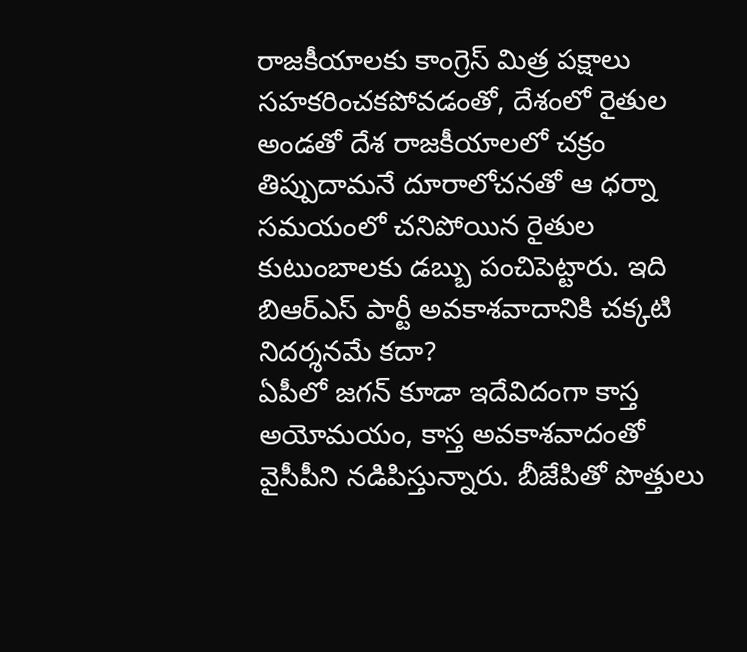రాజకీయాలకు కాంగ్రెస్ మిత్ర పక్షాలు సహకరించకపోవడంతో, దేశంలో రైతుల అండతో దేశ రాజకీయాలలో చక్రం తిప్పుదామనే దూరాలోచనతో ఆ ధర్నా సమయంలో చనిపోయిన రైతుల కుటుంబాలకు డబ్బు పంచిపెట్టారు. ఇది బిఆర్ఎస్ పార్టీ అవకాశవాదానికి చక్కటి నిదర్శనమే కదా?
ఏపీలో జగన్ కూడా ఇదేవిదంగా కాస్త అయోమయం, కాస్త అవకాశవాదంతో వైసీపీని నడిపిస్తున్నారు. బీజేపితో పొత్తులు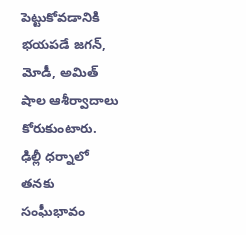పెట్టుకోవడానికి భయపడే జగన్, మోడీ, అమిత్ షాల ఆశీర్వాదాలు కోరుకుంటారు. ఢిల్లీ ధర్నాలో తనకు సంఘీభావం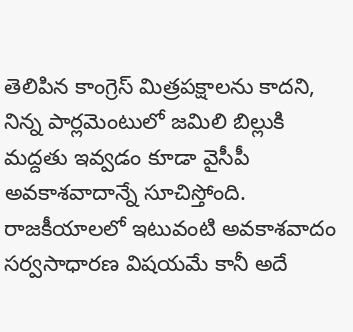తెలిపిన కాంగ్రెస్ మిత్రపక్షాలను కాదని, నిన్న పార్లమెంటులో జమిలి బిల్లుకి మద్దతు ఇవ్వడం కూడా వైసీపీ అవకాశవాదాన్నే సూచిస్తోంది. రాజకీయాలలో ఇటువంటి అవకాశవాదం సర్వసాధారణ విషయమే కానీ అదే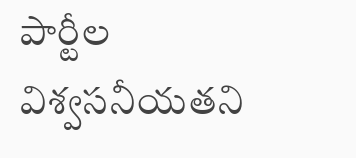పార్టీల విశ్వసనీయతని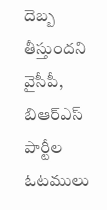దెబ్బ తీస్తుందని వైసీపీ, బిఆర్ఎస్ పార్టీల ఓటములు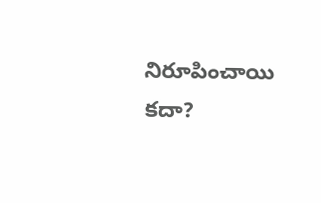నిరూపించాయి కదా?